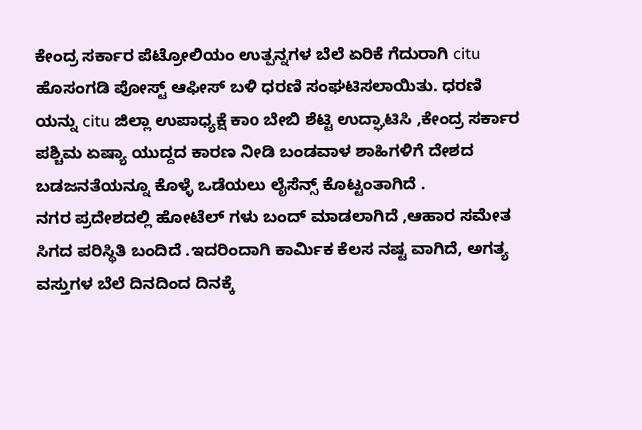ಕೇಂದ್ರ ಸರ್ಕಾರ ಪೆಟ್ರೋಲಿಯಂ ಉತ್ಪನ್ನಗಳ ಬೆಲೆ ಏರಿಕೆ ಗೆದುರಾಗಿ citu ಹೊಸಂಗಡಿ ಪೋಸ್ಟ್ ಆಫೀಸ್ ಬಳಿ ಧರಣಿ ಸಂಘಟಿಸಲಾಯಿತು. ಧರಣಿ ಯನ್ನು citu ಜಿಲ್ಲಾ ಉಪಾಧ್ಯಕ್ಷೆ ಕಾo ಬೇಬಿ ಶೆಟ್ಟಿ ಉದ್ಘಾಟಿಸಿ ,ಕೇಂದ್ರ ಸರ್ಕಾರ ಪಶ್ಚಿಮ ಏಷ್ಯಾ ಯುದ್ದದ ಕಾರಣ ನೀಡಿ ಬಂಡವಾಳ ಶಾಹಿಗಳಿಗೆ ದೇಶದ ಬಡಜನತೆಯನ್ನೂ ಕೊಳ್ಳೆ ಒಡೆಯಲು ಲೈಸೆನ್ಸ್ ಕೊಟ್ಟಂತಾಗಿದೆ .
ನಗರ ಪ್ರದೇಶದಲ್ಲಿ ಹೋಟೆಲ್ ಗಳು ಬಂದ್ ಮಾಡಲಾಗಿದೆ ,ಆಹಾರ ಸಮೇತ ಸಿಗದ ಪರಿಸ್ಥಿತಿ ಬಂದಿದೆ .ಇದರಿಂದಾಗಿ ಕಾರ್ಮಿಕ ಕೆಲಸ ನಷ್ಟ ವಾಗಿದೆ, ಅಗತ್ಯ ವಸ್ತುಗಳ ಬೆಲೆ ದಿನದಿಂದ ದಿನಕ್ಕೆ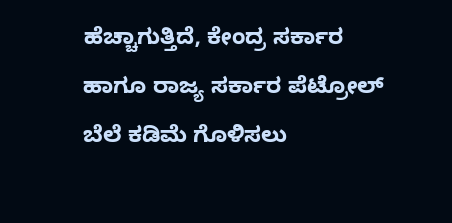ಹೆಚ್ಚಾಗುತ್ತಿದೆ, ಕೇಂದ್ರ ಸರ್ಕಾರ ಹಾಗೂ ರಾಜ್ಯ ಸರ್ಕಾರ ಪೆಟ್ರೋಲ್ ಬೆಲೆ ಕಡಿಮೆ ಗೊಳಿಸಲು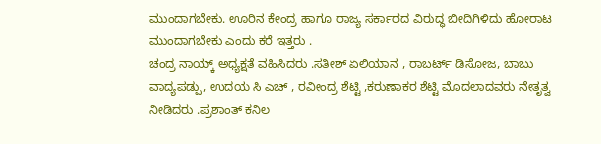ಮುಂದಾಗಬೇಕು. ಊರಿನ ಕೇಂದ್ರ ಹಾಗೂ ರಾಜ್ಯ ಸರ್ಕಾರದ ವಿರುದ್ಧ ಬೀದಿಗಿಳಿದು ಹೋರಾಟ ಮುಂದಾಗಬೇಕು ಎಂದು ಕರೆ ಇತ್ತರು .
ಚಂದ್ರ ನಾಯ್ಕ್ ಅಧ್ಯಕ್ಷತೆ ವಹಿಸಿದರು .ಸತೀಶ್ ಏಲಿಯಾನ , ರಾಬರ್ಟ್ ಡಿಸೋಜ, ಬಾಬು ವಾದ್ಯಪಡ್ಪು, ಉದಯ ಸಿ ಎಚ್ , ರವೀಂದ್ರ ಶೆಟ್ಟಿ ,ಕರುಣಾಕರ ಶೆಟ್ಟಿ ಮೊದಲಾದವರು ನೇತೃತ್ವ ನೀಡಿದರು .ಪ್ರಶಾಂತ್ ಕನಿಲ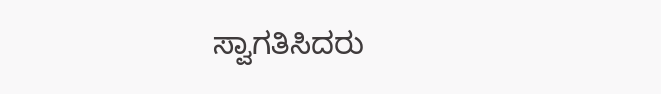ಸ್ವಾಗತಿಸಿದರು